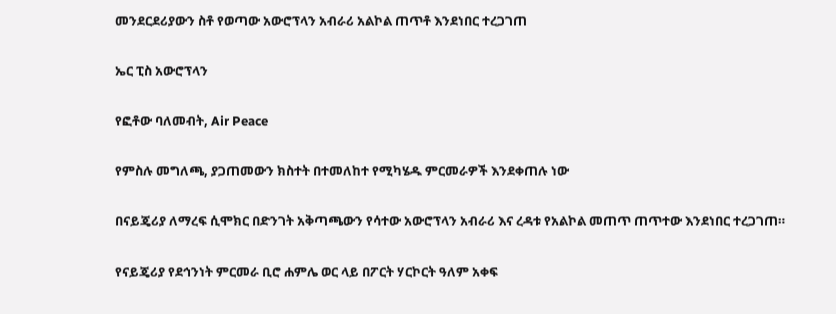መንደርደሪያውን ስቶ የወጣው አውሮፕላን አብራሪ አልኮል ጠጥቶ እንደነበር ተረጋገጠ

ኤር ፒስ አውሮፕላን

የፎቶው ባለመብት, Air Peace

የምስሉ መግለጫ, ያጋጠመውን ክስተት በተመለከተ የሚካሄዱ ምርመራዎች እንደቀጠሉ ነው

በናይጄሪያ ለማረፍ ሲሞክር በድንገት አቅጣጫውን የሳተው አውሮፕላን አብራሪ እና ረዳቱ የአልኮል መጠጥ ጠጥተው እንደነበር ተረጋገጠ።

የናይጄሪያ የደኅንነት ምርመራ ቢሮ ሐምሌ ወር ላይ በፖርት ሃርኮርት ዓለም አቀፍ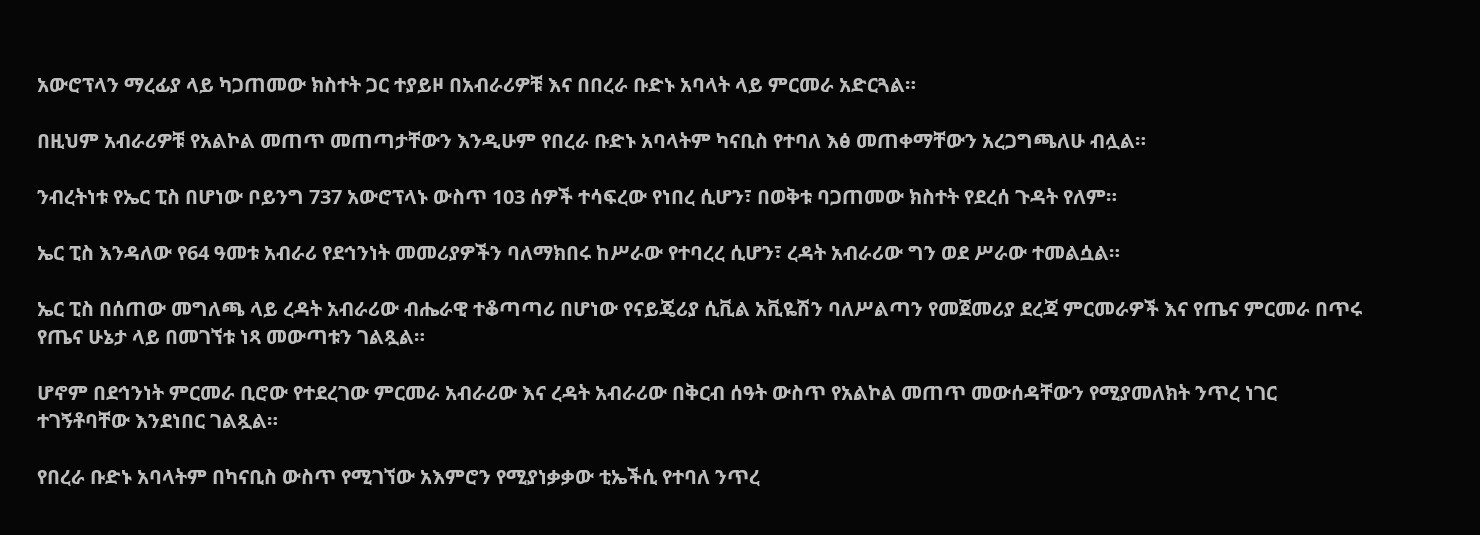አውሮፕላን ማረፊያ ላይ ካጋጠመው ክስተት ጋር ተያይዞ በአብራሪዎቹ እና በበረራ ቡድኑ አባላት ላይ ምርመራ አድርጓል።

በዚህም አብራሪዎቹ የአልኮል መጠጥ መጠጣታቸውን እንዲሁም የበረራ ቡድኑ አባላትም ካናቢስ የተባለ እፅ መጠቀማቸውን አረጋግጫለሁ ብሏል።

ንብረትነቱ የኤር ፒስ በሆነው ቦይንግ 737 አውሮፕላኑ ውስጥ 103 ሰዎች ተሳፍረው የነበረ ሲሆን፣ በወቅቱ ባጋጠመው ክስተት የደረሰ ጉዳት የለም።

ኤር ፒስ እንዳለው የ64 ዓመቱ አብራሪ የደኅንነት መመሪያዎችን ባለማክበሩ ከሥራው የተባረረ ሲሆን፣ ረዳት አብራሪው ግን ወደ ሥራው ተመልሷል።

ኤር ፒስ በሰጠው መግለጫ ላይ ረዳት አብራሪው ብሔራዊ ተቆጣጣሪ በሆነው የናይጄሪያ ሲቪል አቪዬሽን ባለሥልጣን የመጀመሪያ ደረጃ ምርመራዎች እና የጤና ምርመራ በጥሩ የጤና ሁኔታ ላይ በመገኘቱ ነጻ መውጣቱን ገልጿል።

ሆኖም በደኅንነት ምርመራ ቢሮው የተደረገው ምርመራ አብራሪው እና ረዳት አብራሪው በቅርብ ሰዓት ውስጥ የአልኮል መጠጥ መውሰዳቸውን የሚያመለክት ንጥረ ነገር ተገኝቶባቸው እንደነበር ገልጿል።

የበረራ ቡድኑ አባላትም በካናቢስ ውስጥ የሚገኘው አእምሮን የሚያነቃቃው ቲኤችሲ የተባለ ንጥረ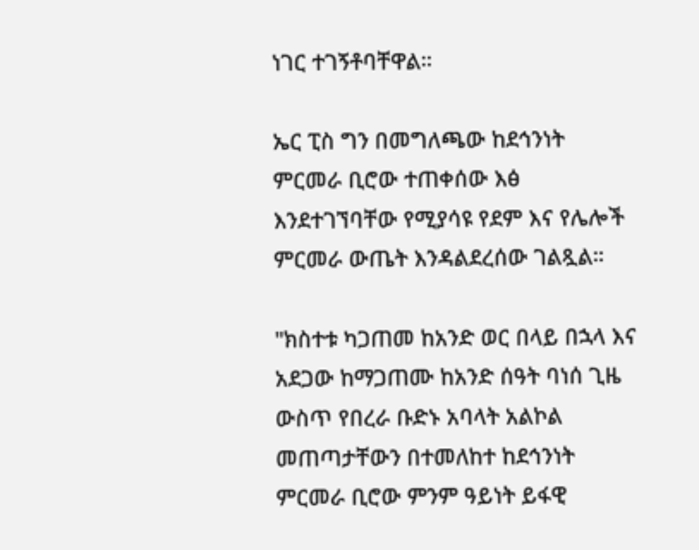ነገር ተገኝቶባቸዋል።

ኤር ፒስ ግን በመግለጫው ከደኅንነት ምርመራ ቢሮው ተጠቀሰው እፅ እንደተገኘባቸው የሚያሳዩ የደም እና የሌሎች ምርመራ ውጤት እንዳልደረሰው ገልጿል።

"ክስተቱ ካጋጠመ ከአንድ ወር በላይ በኋላ እና አደጋው ከማጋጠሙ ከአንድ ሰዓት ባነሰ ጊዜ ውስጥ የበረራ ቡድኑ አባላት አልኮል መጠጣታቸውን በተመለከተ ከደኅንነት ምርመራ ቢሮው ምንም ዓይነት ይፋዊ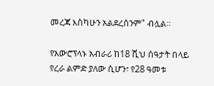መረጃ እስካሁን አልደረሰንም" ብሏል።

የአውሮፕላኑ አብራሪ ከ18 ሺህ ሰዓታት በላይ የረራ ልምድ ያለው ሲሆን፣ የ28 ዓመቱ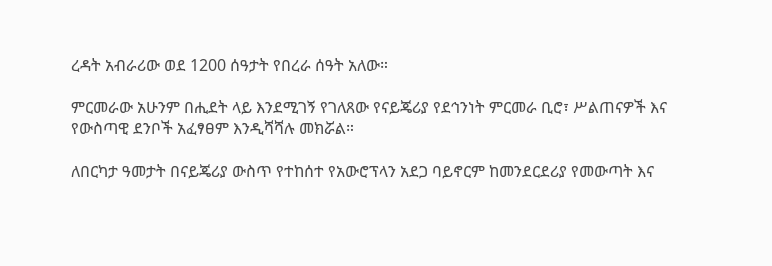ረዳት አብራሪው ወደ 1200 ሰዓታት የበረራ ሰዓት አለው።

ምርመራው አሁንም በሒደት ላይ እንደሚገኝ የገለጸው የናይጄሪያ የደኅንነት ምርመራ ቢሮ፣ ሥልጠናዎች እና የውስጣዊ ደንቦች አፈፃፀም እንዲሻሻሉ መክሯል።

ለበርካታ ዓመታት በናይጄሪያ ውስጥ የተከሰተ የአውሮፕላን አደጋ ባይኖርም ከመንደርደሪያ የመውጣት እና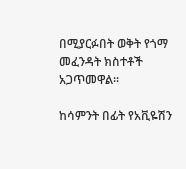በሚያርፉበት ወቅት የጎማ መፈንዳት ክስተቶች አጋጥመዋል።

ከሳምንት በፊት የአቪዬሽን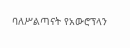ባለሥልጣናት የአውሮፕላን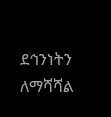ደኅንነትን ለማሻሻል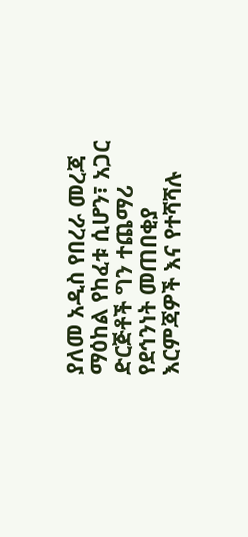ያለመ አዲስ የበረራ መረጃ ማዕከል የከፈቱ ሲሆን፣ አጋር ድርጅቶች ግን ተጨማሪ የደኅንነት መጠበቂያ እርምጃዎች እና የተሻሻሉ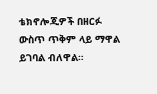ቴክኖሎጂዎች በዘርፉ ውስጥ ጥቅም ላይ ማዋል ይገባል ብለዋል።